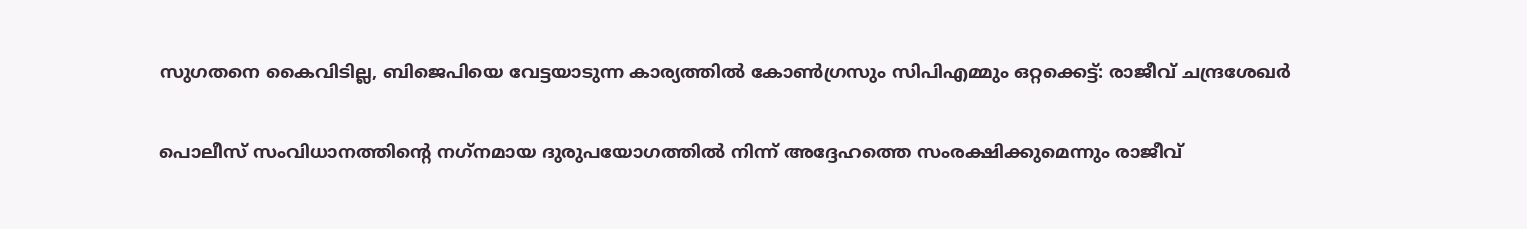സുഗതനെ കൈവിടില്ല, ബിജെപിയെ വേട്ടയാടുന്ന കാര്യത്തില്‍ കോണ്‍ഗ്രസും സിപിഎമ്മും ഒറ്റക്കെട്ട്: രാജീവ് ചന്ദ്രശേഖര്‍

പൊലീസ് സംവിധാനത്തിന്റെ നഗ്‌നമായ ദുരുപയോഗത്തില്‍ നിന്ന് അദ്ദേഹത്തെ സംരക്ഷിക്കുമെന്നും രാജീവ്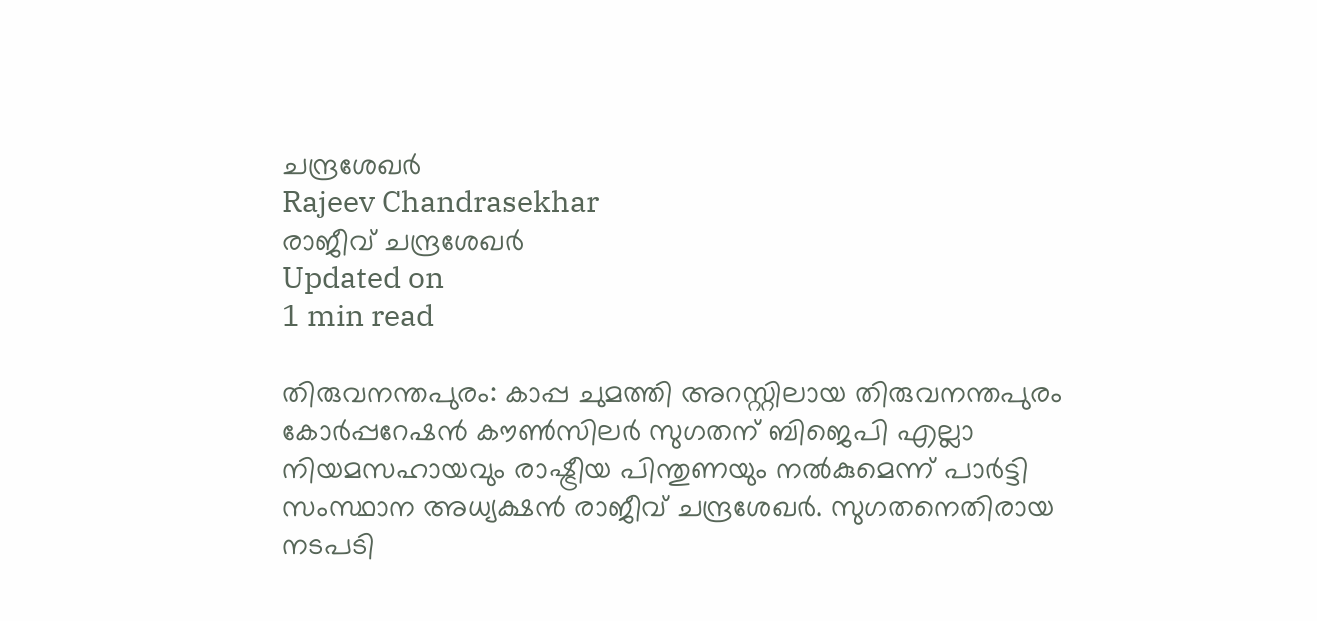ചന്ദ്രശേഖര്‍
Rajeev Chandrasekhar
രാജീവ് ചന്ദ്രശേഖര്‍
Updated on
1 min read

തിരുവനന്തപുരം: കാപ്പ ചുമത്തി അറസ്റ്റിലായ തിരുവനന്തപുരം കോര്‍പ്പറേഷന്‍ കൗണ്‍സിലര്‍ സുഗതന് ബിജെപി എല്ലാ നിയമസഹായവും രാഷ്ട്രീയ പിന്തുണയും നല്‍കുമെന്ന് പാര്‍ട്ടി സംസ്ഥാന അധ്യക്ഷന്‍ രാജീവ് ചന്ദ്രശേഖര്‍. സുഗതനെതിരായ നടപടി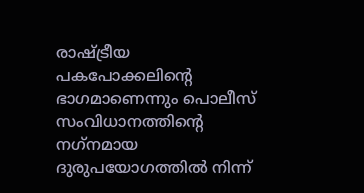രാഷ്ട്രീയ പകപോക്കലിന്റെ ഭാഗമാണെന്നും പൊലീസ് സംവിധാനത്തിന്റെ നഗ്‌നമായ ദുരുപയോഗത്തില്‍ നിന്ന്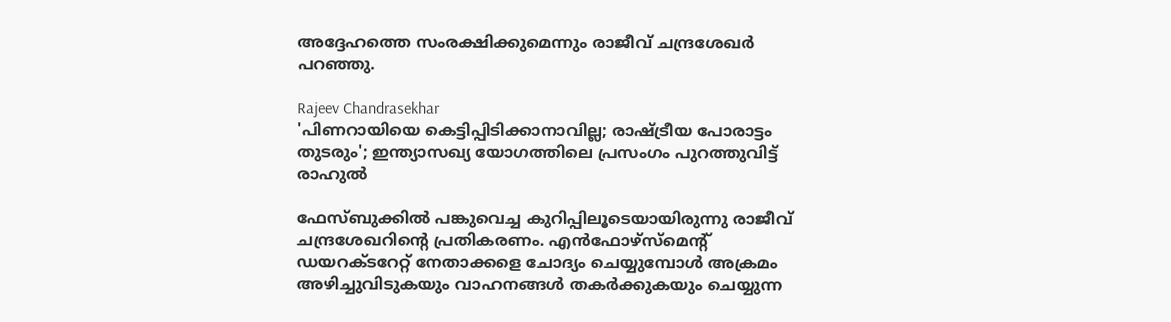അദ്ദേഹത്തെ സംരക്ഷിക്കുമെന്നും രാജീവ് ചന്ദ്രശേഖര്‍ പറഞ്ഞു.

Rajeev Chandrasekhar
'പിണറായിയെ കെട്ടിപ്പിടിക്കാനാവില്ല; രാഷ്ട്രീയ പോരാട്ടം തുടരും'; ഇന്ത്യാസഖ്യ യോഗത്തിലെ പ്രസംഗം പുറത്തുവിട്ട് രാഹുല്‍

ഫേസ്ബുക്കില്‍ പങ്കുവെച്ച കുറിപ്പിലൂടെയായിരുന്നു രാജീവ് ചന്ദ്രശേഖറിന്റെ പ്രതികരണം. എന്‍ഫോഴ്സ്മെന്റ് ഡയറക്ടറേറ്റ് നേതാക്കളെ ചോദ്യം ചെയ്യുമ്പോള്‍ അക്രമം അഴിച്ചുവിടുകയും വാഹനങ്ങള്‍ തകര്‍ക്കുകയും ചെയ്യുന്ന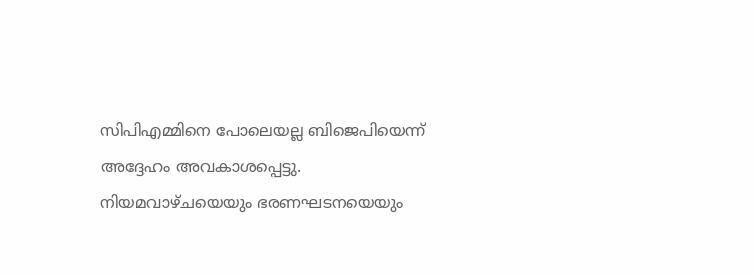സിപിഎമ്മിനെ പോലെയല്ല ബിജെപിയെന്ന് അദ്ദേഹം അവകാശപ്പെട്ടു. നിയമവാഴ്ചയെയും ഭരണഘടനയെയും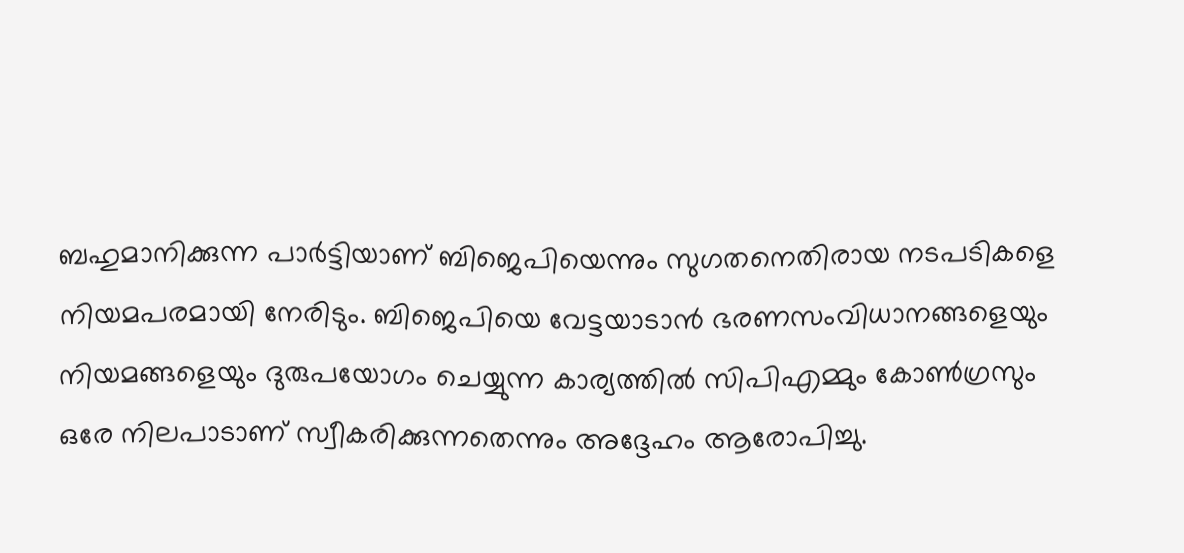ബഹുമാനിക്കുന്ന പാര്‍ട്ടിയാണ് ബിജെപിയെന്നും സുഗതനെതിരായ നടപടികളെ നിയമപരമായി നേരിടും. ബിജെപിയെ വേട്ടയാടാന്‍ ഭരണസംവിധാനങ്ങളെയും നിയമങ്ങളെയും ദുരുപയോഗം ചെയ്യുന്ന കാര്യത്തില്‍ സിപിഎമ്മും കോണ്‍ഗ്രസും ഒരേ നിലപാടാണ് സ്വീകരിക്കുന്നതെന്നും അദ്ദേഹം ആരോപിച്ചു.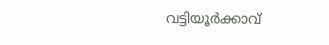വട്ടിയൂര്‍ക്കാവ്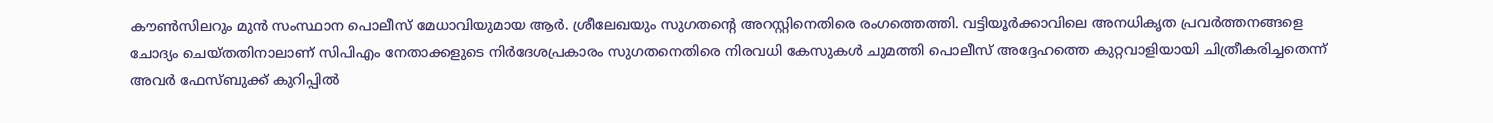കൗണ്‍സിലറും മുന്‍ സംസ്ഥാന പൊലീസ് മേധാവിയുമായ ആര്‍. ശ്രീലേഖയും സുഗതന്റെ അറസ്റ്റിനെതിരെ രംഗത്തെത്തി. വട്ടിയൂര്‍ക്കാവിലെ അനധികൃത പ്രവര്‍ത്തനങ്ങളെ ചോദ്യം ചെയ്തതിനാലാണ് സിപിഎം നേതാക്കളുടെ നിര്‍ദേശപ്രകാരം സുഗതനെതിരെ നിരവധി കേസുകള്‍ ചുമത്തി പൊലീസ് അദ്ദേഹത്തെ കുറ്റവാളിയായി ചിത്രീകരിച്ചതെന്ന് അവര്‍ ഫേസ്ബുക്ക് കുറിപ്പില്‍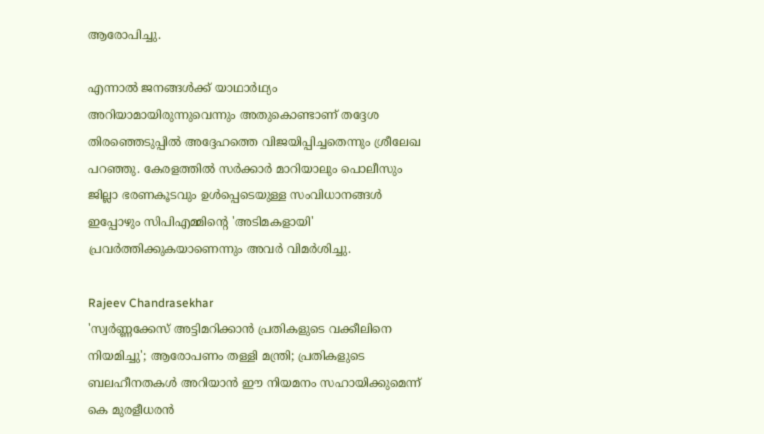ആരോപിച്ചു.

എന്നാല്‍ ജനങ്ങള്‍ക്ക് യാഥാര്‍ഥ്യം അറിയാമായിരുന്നുവെന്നും അതുകൊണ്ടാണ് തദ്ദേശ തിരഞ്ഞെടുപ്പില്‍ അദ്ദേഹത്തെ വിജയിപ്പിച്ചതെന്നും ശ്രീലേഖ പറഞ്ഞു. കേരളത്തില്‍ സര്‍ക്കാര്‍ മാറിയാലും പൊലീസും ജില്ലാ ഭരണകൂടവും ഉള്‍പ്പെടെയുള്ള സംവിധാനങ്ങള്‍ ഇപ്പോഴും സിപിഎമ്മിന്റെ 'അടിമകളായി' പ്രവര്‍ത്തിക്കുകയാണെന്നും അവര്‍ വിമര്‍ശിച്ചു.

Rajeev Chandrasekhar
'സ്വർണ്ണക്കേസ് അട്ടിമറിക്കാൻ പ്രതികളുടെ വക്കീലിനെ നിയമിച്ചു'; ആരോപണം തള്ളി മന്ത്രി; പ്രതികളുടെ ബലഹീനതകൾ അറിയാൻ ഈ നിയമനം സഹായിക്കുമെന്ന് കെ മുരളീധരൻ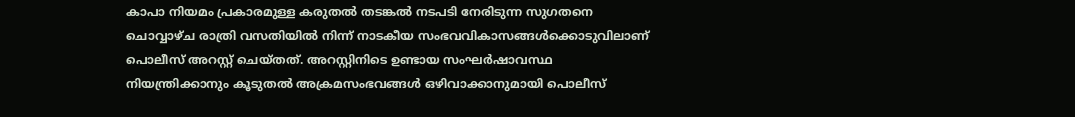കാപാ നിയമം പ്രകാരമുള്ള കരുതല്‍ തടങ്കല്‍ നടപടി നേരിടുന്ന സുഗതനെ ചൊവ്വാഴ്ച രാത്രി വസതിയില്‍ നിന്ന് നാടകീയ സംഭവവികാസങ്ങള്‍ക്കൊടുവിലാണ് പൊലീസ് അറസ്റ്റ് ചെയ്തത്. അറസ്റ്റിനിടെ ഉണ്ടായ സംഘര്‍ഷാവസ്ഥ നിയന്ത്രിക്കാനും കൂടുതല്‍ അക്രമസംഭവങ്ങള്‍ ഒഴിവാക്കാനുമായി പൊലീസ്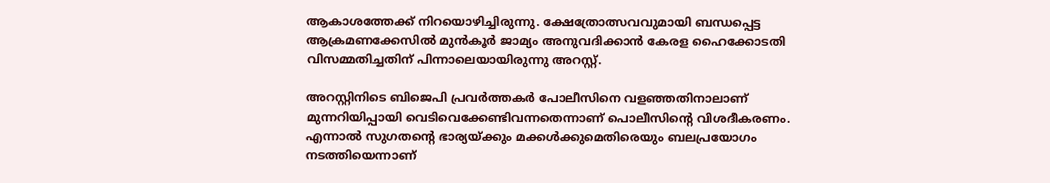ആകാശത്തേക്ക് നിറയൊഴിച്ചിരുന്നു. ക്ഷേത്രോത്സവവുമായി ബന്ധപ്പെട്ട ആക്രമണക്കേസില്‍ മുന്‍കൂര്‍ ജാമ്യം അനുവദിക്കാന്‍ കേരള ഹൈക്കോടതി വിസമ്മതിച്ചതിന് പിന്നാലെയായിരുന്നു അറസ്റ്റ്.

അറസ്റ്റിനിടെ ബിജെപി പ്രവര്‍ത്തകര്‍ പോലീസിനെ വളഞ്ഞതിനാലാണ് മുന്നറിയിപ്പായി വെടിവെക്കേണ്ടിവന്നതെന്നാണ് പൊലീസിന്റെ വിശദീകരണം. എന്നാല്‍ സുഗതന്റെ ഭാര്യയ്ക്കും മക്കള്‍ക്കുമെതിരെയും ബലപ്രയോഗം നടത്തിയെന്നാണ്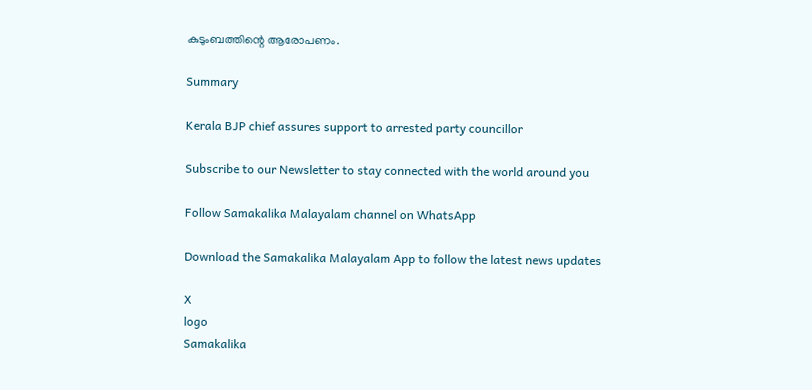കുടുംബത്തിന്റെ ആരോപണം.

Summary

Kerala BJP chief assures support to arrested party councillor

Subscribe to our Newsletter to stay connected with the world around you

Follow Samakalika Malayalam channel on WhatsApp

Download the Samakalika Malayalam App to follow the latest news updates

X
logo
Samakalika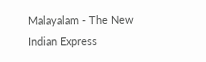Malayalam - The New Indian Express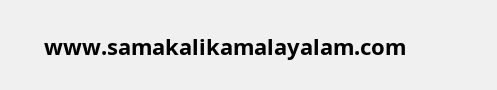www.samakalikamalayalam.com